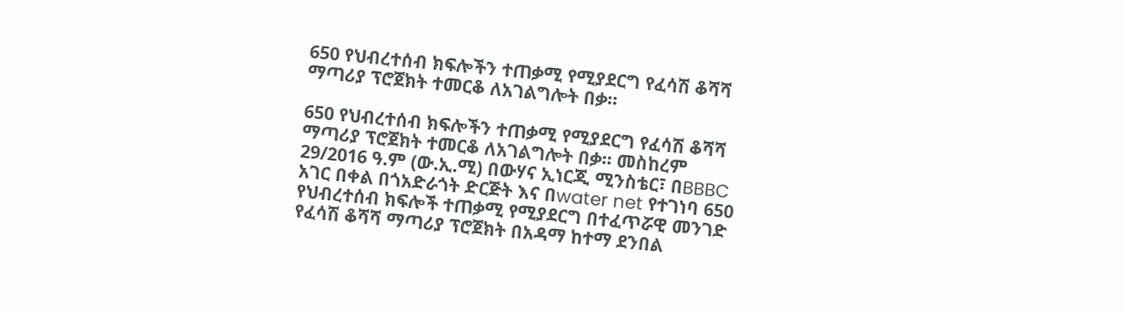650 የህብረተሰብ ክፍሎችን ተጠቃሚ የሚያደርግ የፈሳሽ ቆሻሻ ማጣሪያ ፕሮጀክት ተመርቆ ለአገልግሎት በቃ።

650 የህብረተሰብ ክፍሎችን ተጠቃሚ የሚያደርግ የፈሳሽ ቆሻሻ ማጣሪያ ፕሮጀክት ተመርቆ ለአገልግሎት በቃ። መስከረም 29/2016 ዓ.ም (ው.ኢ.ሚ) በውሃና ኢነርጂ ሚንስቴር፣ በBBBC አገር በቀል በጎአድራጎት ድርጅት እና በwater net የተገነባ 650 የህብረተሰብ ክፍሎች ተጠቃሚ የሚያደርግ በተፈጥሯዊ መንገድ የፈሳሽ ቆሻሻ ማጣሪያ ፕሮጀክት በአዳማ ከተማ ደንበል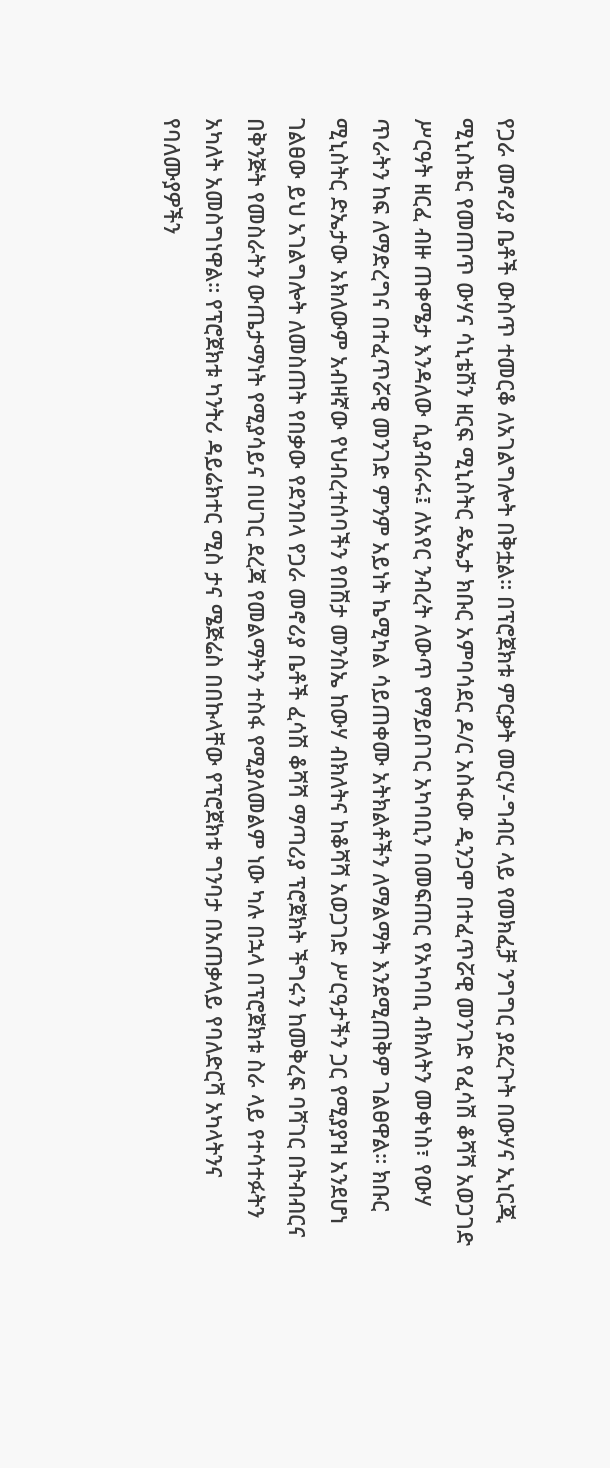የጋራ መኖሪያ ቤቶች ውስጥ ተመርቆ ለአገልግሎት በቅቷል። በፕሮጀክቱ ምርቃት መርሃ-ግብር ላይ የመክፈቻ ንግግር ያደረጉት በውሃና ኢነርጂ ሚኒስቴር የመጠጥ ውሃና ሳኒቴሽን ዘርፍ ሚኒስትር ዴኤታ ክቡር አምባሳደር ዶ/ር አስፋው ዲንጋሞ በተፈጥሯዊ መንገድ የፈሳሽ ቆሻሻ አወጋገድ ሥርዓት ዘርፈ ብዙ ጠቀሜታ እንዳለው ሲያብራሩ፤ ለአየር ንብረት ለውጥ የማይበገር አካባቢን በመፍጠር የአካባቢ ብክለትን መቀነስ፣ የውሃ ጥራትን ከፍ ለማድረግና በተፈጥሯዊ መንገድ ምንም አይነት ኬሚካል ሳይጠቀሙ አትክልቶችን ለማልማት እንደሚጠቅም ገልፀዋል። ክቡር ሚኒስትር ድኤታው አክለውም አብዛኛው የህብረተሰባችን የበሽታ መንስኤ ከውሃ ብክለትና ከቆሻሻ አወጋገድ ሥርዓታችን ጋር የሚያያዝ አንደሆነ ገልፀው ይህ አገልግሎት ለመስጠት የበቃው የደንበላ የጋራ መኖሪያ ቤቶች ፈሳሽ ቆሻሻ ማጣሪያ ፕሮጀክት ችግሩን ከመቅረፍ ባሻገር በትብብርና በቅንጅት የመስራትን ውጤታማነት የሚያሳይና በሀገር ደረጃ የመልማትን ተስፋ የሚያለመልም ነው ካሉ በኋላ በፕሮጀክቱ ስራ ላይ የተሳተፉትን አካለት አመስግነዋል። የፕሮጀክቱ ካንትሪ ዳይሬክተር ሚስ ታና ሜጅሬስ በበኩላቸው የፕሮጀክቱ ግንባታ በአጠቃላይ የባለድርሻ አካላትንና የባለሙያዎችን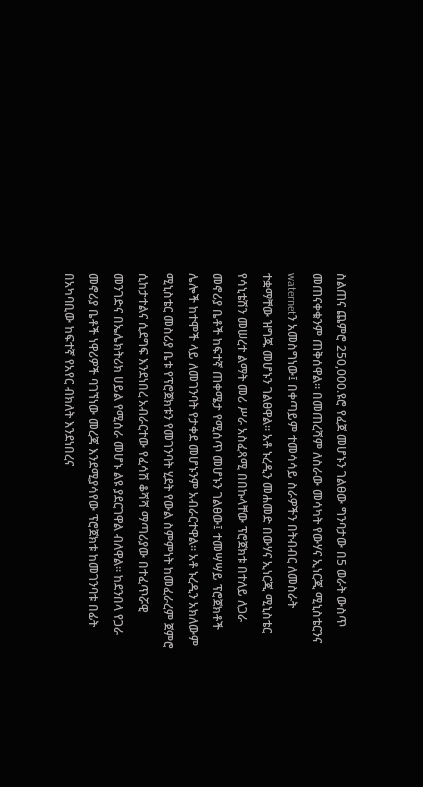ስልጠና ጨምሮ 250,000.ዩሮ የፈጀ መሆኑን ገልፀው ግንባታው በ5 ወራት ውስጥ መጠናቀቁንም ጠቅሰዋል። በመጠረሻም ለስራው መሳካት የውሃና ኢነርጂ ሚኒስቴርንና waternetን አመስግነው፤ በቀጣይም ተመሳሳይ ስራዎችን በትብብር ለመስራት ተቋማቸው ዝግጁ መሆኑን ገልፀዋል። አቶ ኑረዲን መሐመድ በውሃና ኢነርጂ ሚኒስቴር የሳኒቴሽን መሠረተ ልማት መሪ ሥራ አስፈጻሚ በበኩላቸው ፕሮጀክቱ በተለይ ለጋራ መኖሪያ ቤቶች ከፍተኛ ጠቀሜታ የሚሰጥ መሆኑን ገልፀው፤ ተመሣሣይ ፕሮጀክቶች ሌሎች ከተሞች ላይ ለመገንባት የታቀደ መሆኑንም አብራርተዋል። አቶ ኑረዲን አክለውም ሚኒስቴር መስሪያ ቤቱ የፕሮጀክቱን የመገንባት ሂደት የውል ስምምነት ከመፈራረም ጀምሮ ሲከታተልና ሲደግፍ እንደነበረ አብራርተው የፈሳሽ ቆሻሻ ማጣሪያው በተፈጥሯዊ መንገድና በኤሌክትሪክ ሀይል የሚሰራ መሆኑ ልዩ ያደርገዋል ብለዋል። ከደንበላ የጋራ መኖሪያ ቤቶች ነዋሪዎች ባገኘነው መረጃ እንደሚያሳየው ፕሮጀክቱ ከመገንባቱ በፊት በአካባቢው ከፍተኛ የአየር ብክለት እንደነበረና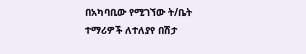በአካባቢው የሚገኘው ት/ቤት ተማሪዎች ለተለያየ በሽታ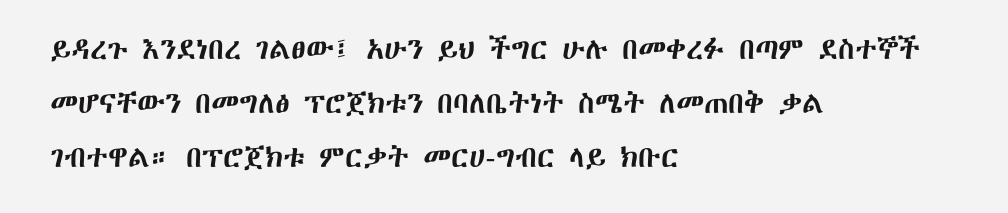ይዳረጉ እንደነበረ ገልፀው፤ አሁን ይህ ችግር ሁሉ በመቀረፉ በጣም ደስተኞች መሆናቸውን በመግለፅ ፕሮጀክቱን በባለቤትነት ስሜት ለመጠበቅ ቃል ገብተዋል። በፕሮጀክቱ ምርቃት መርሀ-ግብር ላይ ክቡር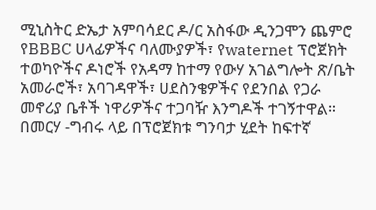ሚኒስትር ድኤታ አምባሳደር ዶ/ር አስፋው ዲንጋሞን ጨምሮ የBBBC ሀላፊዎችና ባለሙያዎች፣ የwaternet ፕሮጀክት ተወካዮችና ዶነሮች የአዳማ ከተማ የውሃ አገልግሎት ጽ/ቤት አመራሮች፣ አባገዳዋች፣ ሀደስንቄዎችና የደንበል የጋራ መኖሪያ ቤቶች ነዋሪዎችና ተጋባዥ እንግዶች ተገኝተዋል። በመርሃ -ግብሩ ላይ በፕሮጀክቱ ግንባታ ሂደት ከፍተኛ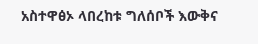አስተዋፅኦ ላበረከቱ ግለሰቦች እውቅና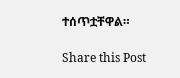ተሰጥቷቸዋል።

Share this Post